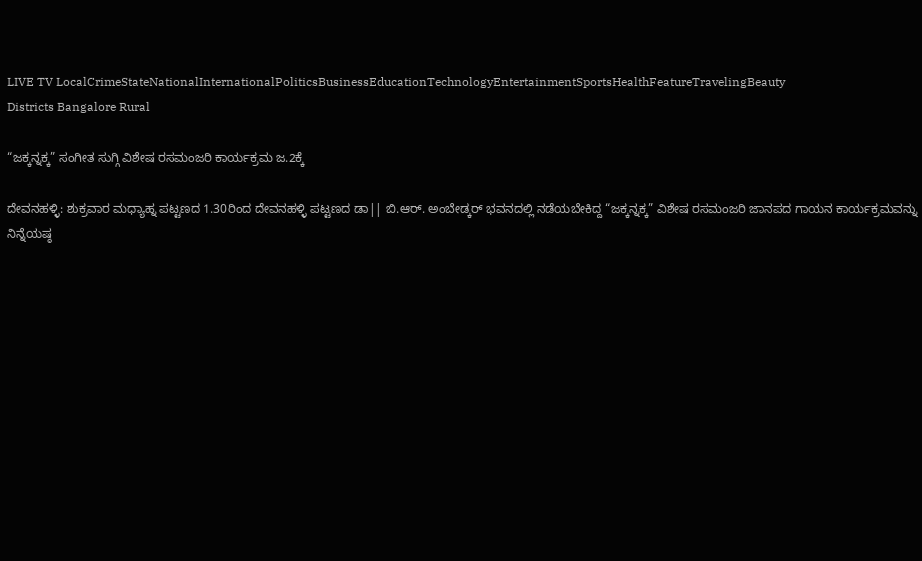LIVE TV LocalCrimeStateNationalInternationalPoliticsBusinessEducationTechnologyEntertainmentSportsHealthFeatureTravelingBeauty
Districts Bangalore Rural

“ಜಕ್ಕನ್ನಕ್ಕ” ಸಂಗೀತ ಸುಗ್ಗಿ ವಿಶೇಷ ರಸಮಂಜರಿ ಕಾರ್ಯಕ್ರಮ ಜ.2ಕ್ಕೆ

ದೇವನಹಳ್ಳಿ: ಶುಕ್ರವಾರ ಮಧ್ಯಾಹ್ನ ಪಟ್ಟಣದ 1.30ರಿಂದ ದೇವನಹಳ್ಳಿ ಪಟ್ಟಣದ ಡಾ|| ಬಿ.ಆರ್. ಅಂಬೇಡ್ಕರ್ ಭವನದಲ್ಲಿ ನಡೆಯಬೇಕಿದ್ದ “ಜಕ್ಕನ್ನಕ್ಕ” ವಿಶೇಷ ರಸಮಂಜರಿ ಜಾನಪದ ಗಾಯನ ಕಾರ್ಯಕ್ರಮವನ್ನು ನಿನ್ನೆಯಷ್ಠ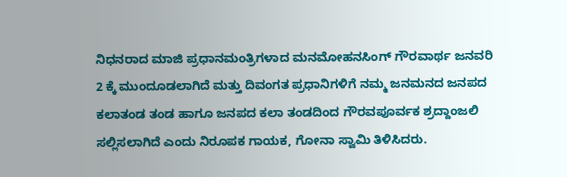ನಿಧನರಾದ ಮಾಜಿ ಪ್ರಧಾನಮಂತ್ರಿಗಳಾದ ಮನಮೋಹನಸಿಂಗ್ ಗೌರವಾರ್ಥ ಜನವರಿ 2 ಕ್ಕೆ ಮುಂದೂಡಲಾಗಿದೆ ಮತ್ತು ದಿವಂಗತ ಪ್ರಧಾನಿಗಳಿಗೆ ನಮ್ಮ ಜನಮನದ ಜನಪದ ಕಲಾತಂಡ ತಂಡ ಹಾಗೂ ಜನಪದ ಕಲಾ ತಂಡದಿಂದ ಗೌರವಪೂರ್ವಕ ಶ್ರದ್ದಾಂಜಲಿ ಸಲ್ಲಿಸಲಾಗಿದೆ ಎಂದು ನಿರೂಪಕ ಗಾಯಕ, ಗೋನಾ ಸ್ವಾಮಿ ತಿಳಿಸಿದರು.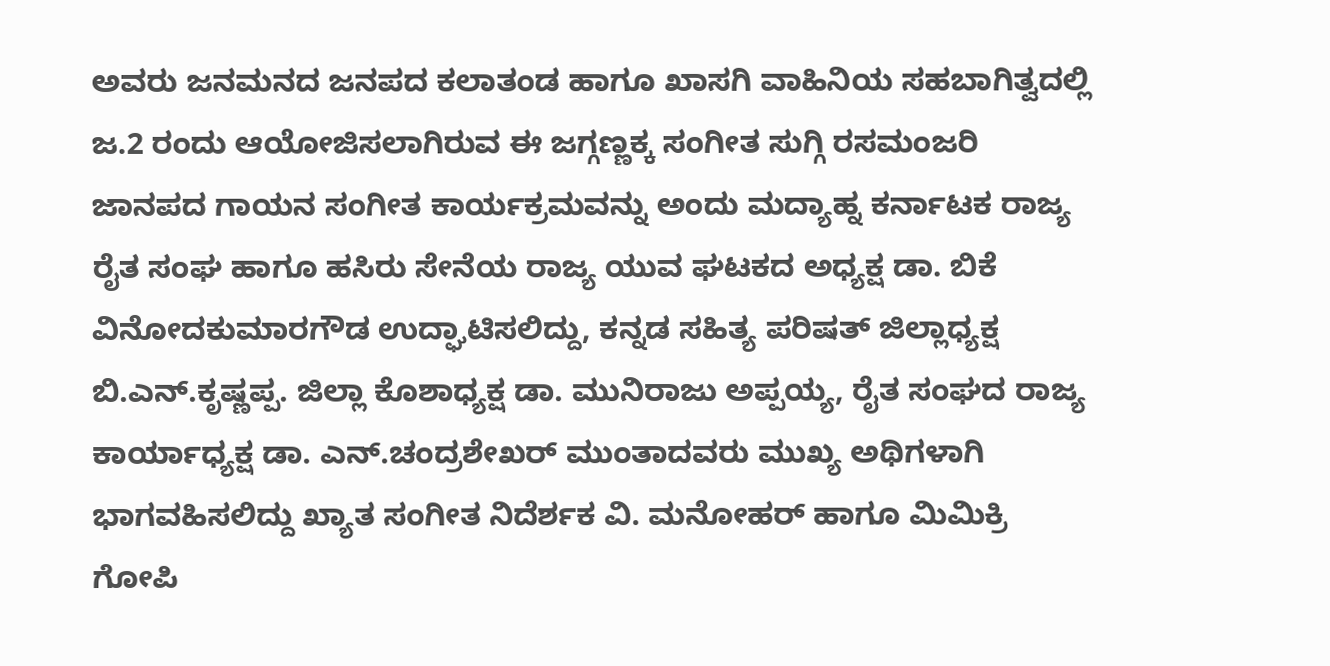ಅವರು ಜನಮನದ ಜನಪದ ಕಲಾತಂಡ ಹಾಗೂ ಖಾಸಗಿ ವಾಹಿನಿಯ ಸಹಬಾಗಿತ್ವದಲ್ಲಿ ಜ.2 ರಂದು ಆಯೋಜಿಸಲಾಗಿರುವ ಈ ಜಗ್ಗಣ್ಣಕ್ಕ ಸಂಗೀತ ಸುಗ್ಗಿ ರಸಮಂಜರಿ ಜಾನಪದ ಗಾಯನ ಸಂಗೀತ ಕಾರ್ಯಕ್ರಮವನ್ನು ಅಂದು ಮದ್ಯಾಹ್ನ ಕರ್ನಾಟಕ ರಾಜ್ಯ ರೈತ ಸಂಘ ಹಾಗೂ ಹಸಿರು ಸೇನೆಯ ರಾಜ್ಯ ಯುವ ಘಟಕದ ಅಧ್ಯಕ್ಷ ಡಾ. ಬಿಕೆ ವಿನೋದಕುಮಾರಗೌಡ ಉದ್ಘಾಟಿಸಲಿದ್ದು, ಕನ್ನಡ ಸಹಿತ್ಯ ಪರಿಷತ್ ಜಿಲ್ಲಾಧ್ಯಕ್ಷ ಬಿ.ಎನ್.ಕೃಷ್ಣಪ್ಪ. ಜಿಲ್ಲಾ ಕೊಶಾಧ್ಯಕ್ಷ ಡಾ. ಮುನಿರಾಜು ಅಪ್ಪಯ್ಯ, ರೈತ ಸಂಘದ ರಾಜ್ಯ ಕಾರ್ಯಾಧ್ಯಕ್ಷ ಡಾ. ಎನ್.ಚಂದ್ರಶೇಖರ್ ಮುಂತಾದವರು ಮುಖ್ಯ ಅಥಿಗಳಾಗಿ ಭಾಗವಹಿಸಲಿದ್ದು ಖ್ಯಾತ ಸಂಗೀತ ನಿದೆರ್ಶಕ ವಿ. ಮನೋಹರ್ ಹಾಗೂ ಮಿಮಿಕ್ರಿ ಗೋಪಿ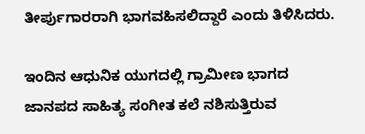ತೀರ್ಪುಗಾರರಾಗಿ ಭಾಗವಹಿಸಲಿದ್ದಾರೆ ಎಂದು ತಿಳಿಸಿದರು.

ಇಂದಿನ ಆಧುನಿಕ ಯುಗದಲ್ಲಿ ಗ್ರಾಮೀಣ ಭಾಗದ ಜಾನಪದ ಸಾಹಿತ್ಯ ಸಂಗೀತ ಕಲೆ ನಶಿಸುತ್ತಿರುವ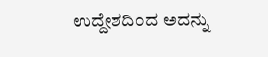ಉದ್ದೇಶದಿಂದ ಅದನ್ನು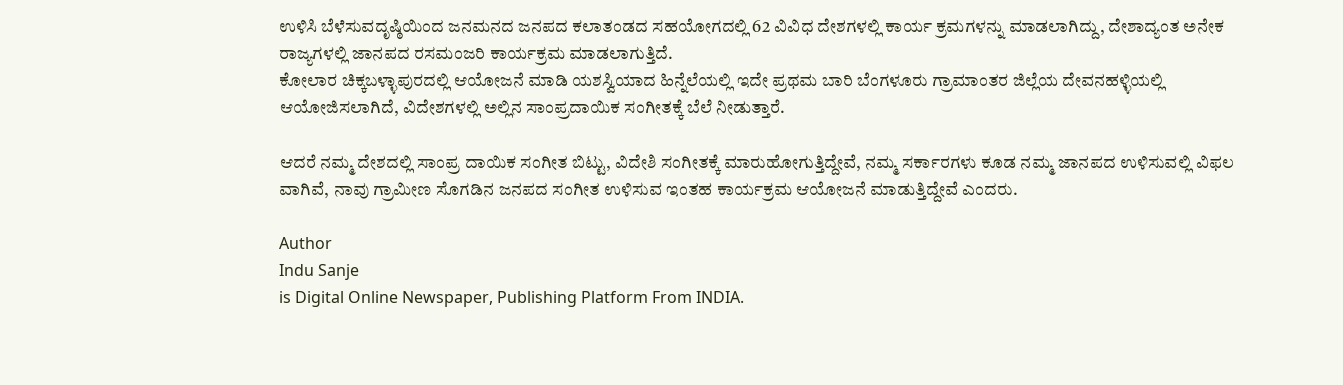ಉಳಿಸಿ ಬೆಳೆಸುವದೃಷ್ಠಿಯಿಂದ ಜನಮನದ ಜನಪದ ಕಲಾತಂಡದ ಸಹಯೋಗದಲ್ಲಿ 62 ವಿವಿಧ ದೇಶಗಳಲ್ಲಿ ಕಾರ್ಯ ಕ್ರಮಗಳನ್ನು ಮಾಡಲಾಗಿದ್ದು, ದೇಶಾದ್ಯಂತ ಅನೇಕ ರಾಜ್ಯಗಳಲ್ಲಿ ಜಾನಪದ ರಸಮಂಜರಿ ಕಾರ್ಯಕ್ರಮ ಮಾಡಲಾಗುತ್ತಿದೆ.
ಕೋಲಾರ ಚಿಕ್ಕಬಳ್ಳಾಪುರದಲ್ಲಿ ಆಯೋಜನೆ ಮಾಡಿ ಯಶಸ್ವಿಯಾದ ಹಿನ್ನೆಲೆಯಲ್ಲಿ ಇದೇ ಪ್ರಥಮ ಬಾರಿ ಬೆಂಗಳೂರು ಗ್ರಾಮಾಂತರ ಜಿಲ್ಲೆಯ ದೇವನಹಳ್ಳಿಯಲ್ಲಿ ಆಯೋಜಿಸಲಾಗಿದೆ, ವಿದೇಶಗಳಲ್ಲಿ ಅಲ್ಲಿನ ಸಾಂಪ್ರದಾಯಿಕ ಸಂಗೀತಕ್ಕೆ ಬೆಲೆ ನೀಡುತ್ತಾರೆ.

ಆದರೆ ನಮ್ಮ ದೇಶದಲ್ಲಿ ಸಾಂಪ್ರ ದಾಯಿಕ ಸಂಗೀತ ಬಿಟ್ಟು, ವಿದೇಶಿ ಸಂಗೀತಕ್ಕೆ ಮಾರುಹೋಗುತ್ತಿದ್ದೇವೆ, ನಮ್ಮ ಸರ್ಕಾರಗಳು ಕೂಡ ನಮ್ಮ ಜಾನಪದ ಉಳಿಸುವಲ್ಲಿ ವಿಫಲ ವಾಗಿವೆ, ನಾವು ಗ್ರಾಮೀಣ ಸೊಗಡಿನ ಜನಪದ ಸಂಗೀತ ಉಳಿಸುವ ಇಂತಹ ಕಾರ್ಯಕ್ರಮ ಆಯೋಜನೆ ಮಾಡುತ್ತಿದ್ದೇವೆ ಎಂದರು.

Author
Indu Sanje
is Digital Online Newspaper, Publishing Platform From INDIA.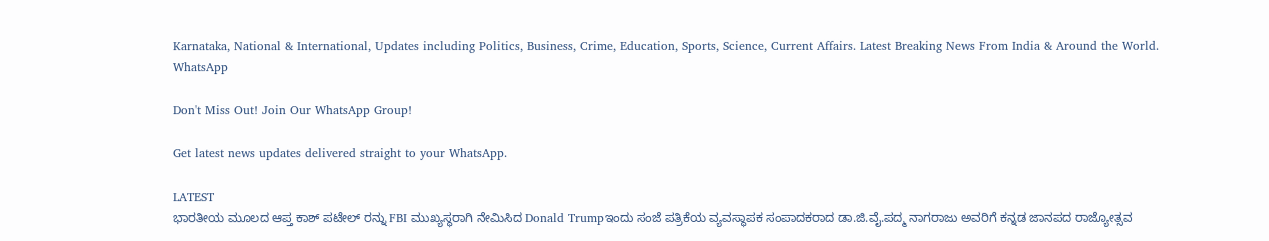Karnataka, National & International, Updates including Politics, Business, Crime, Education, Sports, Science, Current Affairs. Latest Breaking News From India & Around the World.
WhatsApp

Don't Miss Out! Join Our WhatsApp Group!

Get latest news updates delivered straight to your WhatsApp.

LATEST
ಭಾರತೀಯ ಮೂಲದ ಆಪ್ತ ಕಾಶ್ ಪಟೇಲ್ ರನ್ನು FBI ಮುಖ್ಯಸ್ಥರಾಗಿ ನೇಮಿಸಿದ Donald Trumpಇಂದು ಸಂಜೆ ಪತ್ರಿಕೆಯ ವ್ಯವಸ್ಥಾಪಕ ಸಂಪಾದಕರಾದ ಡಾ.ಜಿ.ವೈ.ಪದ್ಮ ನಾಗರಾಜು ಅವರಿಗೆ ಕನ್ನಡ ಜಾನಪದ ರಾಜ್ಯೋತ್ಸವ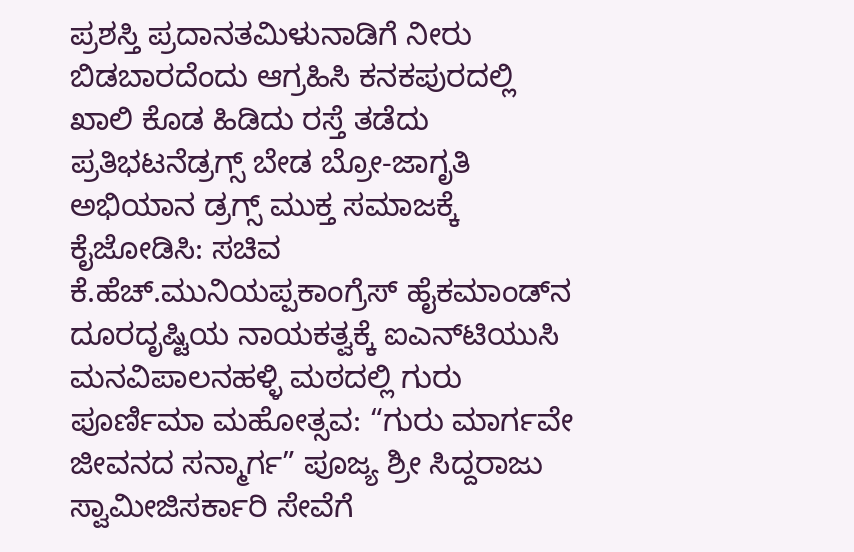ಪ್ರಶಸ್ತಿ ಪ್ರದಾನತಮಿಳುನಾಡಿಗೆ ನೀರು ಬಿಡಬಾರದೆಂದು ಆಗ್ರಹಿಸಿ ಕನಕಪುರದಲ್ಲಿ ಖಾಲಿ ಕೊಡ ಹಿಡಿದು ರಸ್ತೆ ತಡೆದು ಪ್ರತಿಭಟನೆಡ್ರಗ್ಸ್ ಬೇಡ ಬ್ರೋ-ಜಾಗೃತಿ ಅಭಿಯಾನ ಡ್ರಗ್ಸ್ ಮುಕ್ತ ಸಮಾಜಕ್ಕೆ ಕೈಜೋಡಿಸಿ: ಸಚಿವ ಕೆ.ಹೆಚ್.ಮುನಿಯಪ್ಪಕಾಂಗ್ರೆಸ್ ಹೈಕಮಾಂಡ್‌ನ ದೂರದೃಷ್ಟಿಯ ನಾಯಕತ್ವಕ್ಕೆ ಐಎನ್‌ಟಿಯುಸಿ ಮನವಿಪಾಲನಹಳ್ಳಿ ಮಠದಲ್ಲಿ ಗುರು ಪೂರ್ಣಿಮಾ ಮಹೋತ್ಸವ: “ಗುರು ಮಾರ್ಗವೇ ಜೀವನದ ಸನ್ಮಾರ್ಗ” ಪೂಜ್ಯ ಶ್ರೀ ಸಿದ್ದರಾಜು ಸ್ವಾಮೀಜಿಸರ್ಕಾರಿ ಸೇವೆಗೆ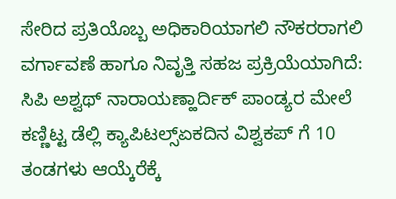ಸೇರಿದ ಪ್ರತಿಯೊಬ್ಬ ಅಧಿಕಾರಿಯಾಗಲಿ ನೌಕರರಾಗಲಿ ವರ್ಗಾವಣೆ ಹಾಗೂ ನಿವೃತ್ತಿ ಸಹಜ ಪ್ರಕ್ರಿಯೆಯಾಗಿದೆ: ಸಿಪಿ ಅಶ್ವಥ್ ನಾರಾಯಣ್ಹಾರ್ದಿಕ್ ಪಾಂಡ್ಯರ ಮೇಲೆ ಕಣ್ಣಿಟ್ಟ ಡೆಲ್ಲಿ ಕ್ಯಾಪಿಟಲ್ಸ್ಏಕದಿನ ವಿಶ್ವಕಪ್ ಗೆ 10 ತಂಡಗಳು ಆಯ್ಕೆರೆಕ್ಕೆ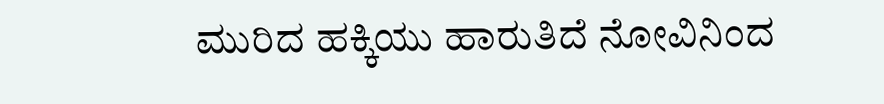ಮುರಿದ ಹಕ್ಕಿಯು ಹಾರುತಿದೆ ನೋವಿನಿಂದ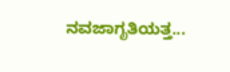ನವಜಾಗೃತಿಯತ್ತ...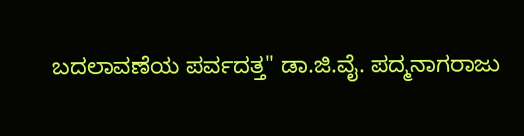ಬದಲಾವಣೆಯ ಪರ್ವದತ್ತ" ಡಾ.ಜಿ.ವೈ. ಪದ್ಮನಾಗರಾಜು